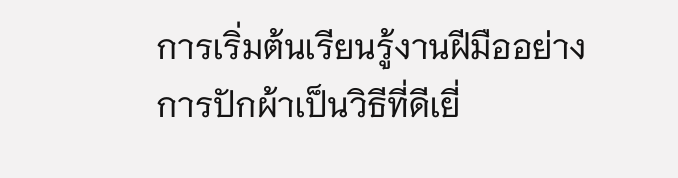การเริ่มต้นเรียนรู้งานฝีมืออย่างการปักผ้าเป็นวิธีที่ดีเยี่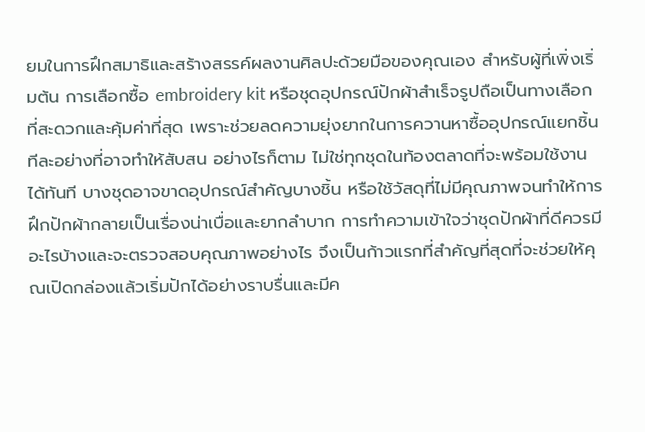ยมในการฝึกสมาธิและสร้างสรรค์ผลงานศิลปะด้วยมือของคุณเอง สำหรับผู้ที่เพิ่งเริ่มต้น การเลือกซื้อ embroidery kit หรือชุดอุปกรณ์ปักผ้าสำเร็จรูปถือเป็นทางเลือกที่สะดวกและคุ้มค่าที่สุด เพราะช่วยลดความยุ่งยากในการควานหาซื้ออุปกรณ์แยกชิ้นทีละอย่างที่อาจทำให้สับสน อย่างไรก็ตาม ไม่ใช่ทุกชุดในท้องตลาดที่จะพร้อมใช้งานได้ทันที บางชุดอาจขาดอุปกรณ์สำคัญบางชิ้น หรือใช้วัสดุที่ไม่มีคุณภาพจนทำให้การฝึกปักผ้ากลายเป็นเรื่องน่าเบื่อและยากลำบาก การทำความเข้าใจว่าชุดปักผ้าที่ดีควรมีอะไรบ้างและจะตรวจสอบคุณภาพอย่างไร จึงเป็นก้าวแรกที่สำคัญที่สุดที่จะช่วยให้คุณเปิดกล่องแล้วเริ่มปักได้อย่างราบรื่นและมีค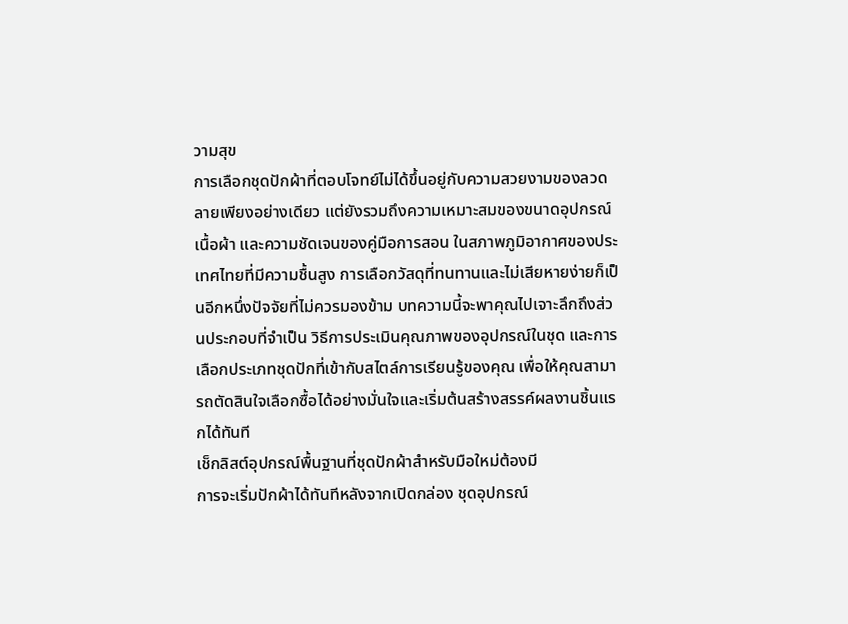วามสุข
การเลือกชุดปักผ้าที่ตอบโจทย์ไม่ได้ขึ้นอยู่กับความสวยงามของลวดลายเพียงอย่างเดียว แต่ยังรวมถึงความเหมาะสมของขนาดอุปกรณ์ เนื้อผ้า และความชัดเจนของคู่มือการสอน ในสภาพภูมิอากาศของประเทศไทยที่มีความชื้นสูง การเลือกวัสดุที่ทนทานและไม่เสียหายง่ายก็เป็นอีกหนึ่งปัจจัยที่ไม่ควรมองข้าม บทความนี้จะพาคุณไปเจาะลึกถึงส่วนประกอบที่จำเป็น วิธีการประเมินคุณภาพของอุปกรณ์ในชุด และการเลือกประเภทชุดปักที่เข้ากับสไตล์การเรียนรู้ของคุณ เพื่อให้คุณสามารถตัดสินใจเลือกซื้อได้อย่างมั่นใจและเริ่มต้นสร้างสรรค์ผลงานชิ้นแรกได้ทันที
เช็กลิสต์อุปกรณ์พื้นฐานที่ชุดปักผ้าสำหรับมือใหม่ต้องมี
การจะเริ่มปักผ้าได้ทันทีหลังจากเปิดกล่อง ชุดอุปกรณ์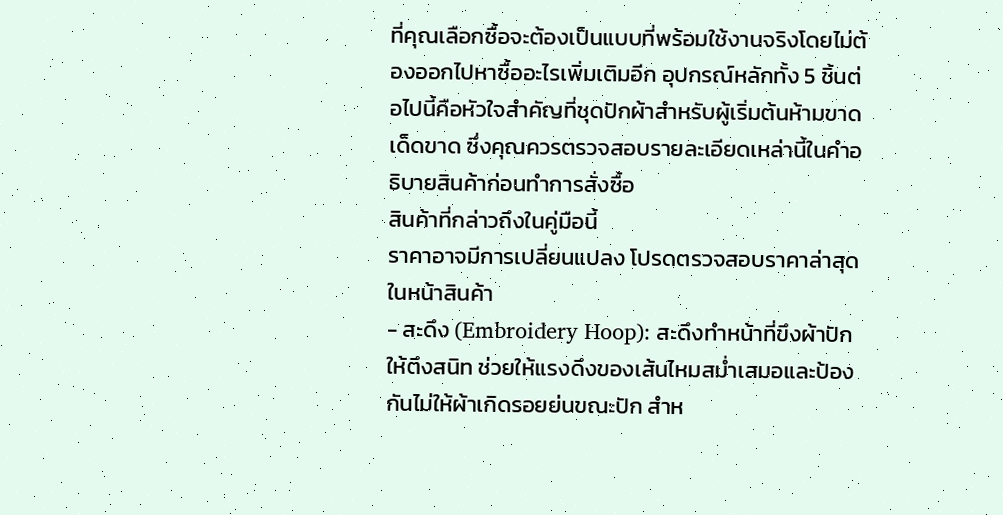ที่คุณเลือกซื้อจะต้องเป็นแบบที่พร้อมใช้งานจริงโดยไม่ต้องออกไปหาซื้ออะไรเพิ่มเติมอีก อุปกรณ์หลักทั้ง 5 ชิ้นต่อไปนี้คือหัวใจสำคัญที่ชุดปักผ้าสำหรับผู้เริ่มต้นห้ามขาดเด็ดขาด ซึ่งคุณควรตรวจสอบรายละเอียดเหล่านี้ในคำอธิบายสินค้าก่อนทำการสั่งซื้อ
สินค้าที่กล่าวถึงในคู่มือนี้
ราคาอาจมีการเปลี่ยนแปลง โปรดตรวจสอบราคาล่าสุดในหน้าสินค้า
- สะดึง (Embroidery Hoop): สะดึงทำหน้าที่ขึงผ้าปักให้ตึงสนิท ช่วยให้แรงดึงของเส้นไหมสม่ำเสมอและป้องกันไม่ให้ผ้าเกิดรอยย่นขณะปัก สำห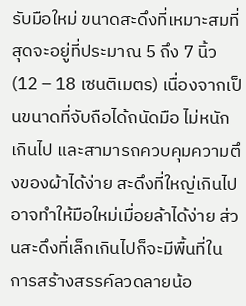รับมือใหม่ ขนาดสะดึงที่เหมาะสมที่สุดจะอยู่ที่ประมาณ 5 ถึง 7 นิ้ว (12 – 18 เซนติเมตร) เนื่องจากเป็นขนาดที่จับถือได้ถนัดมือ ไม่หนักเกินไป และสามารถควบคุมความตึงของผ้าได้ง่าย สะดึงที่ใหญ่เกินไปอาจทำให้มือใหม่เมื่อยล้าได้ง่าย ส่วนสะดึงที่เล็กเกินไปก็จะมีพื้นที่ในการสร้างสรรค์ลวดลายน้อ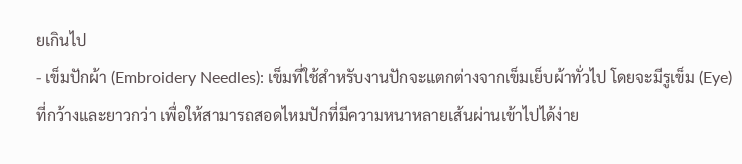ยเกินไป
- เข็มปักผ้า (Embroidery Needles): เข็มที่ใช้สำหรับงานปักจะแตกต่างจากเข็มเย็บผ้าทั่วไป โดยจะมีรูเข็ม (Eye) ที่กว้างและยาวกว่า เพื่อให้สามารถสอดไหมปักที่มีความหนาหลายเส้นผ่านเข้าไปได้ง่าย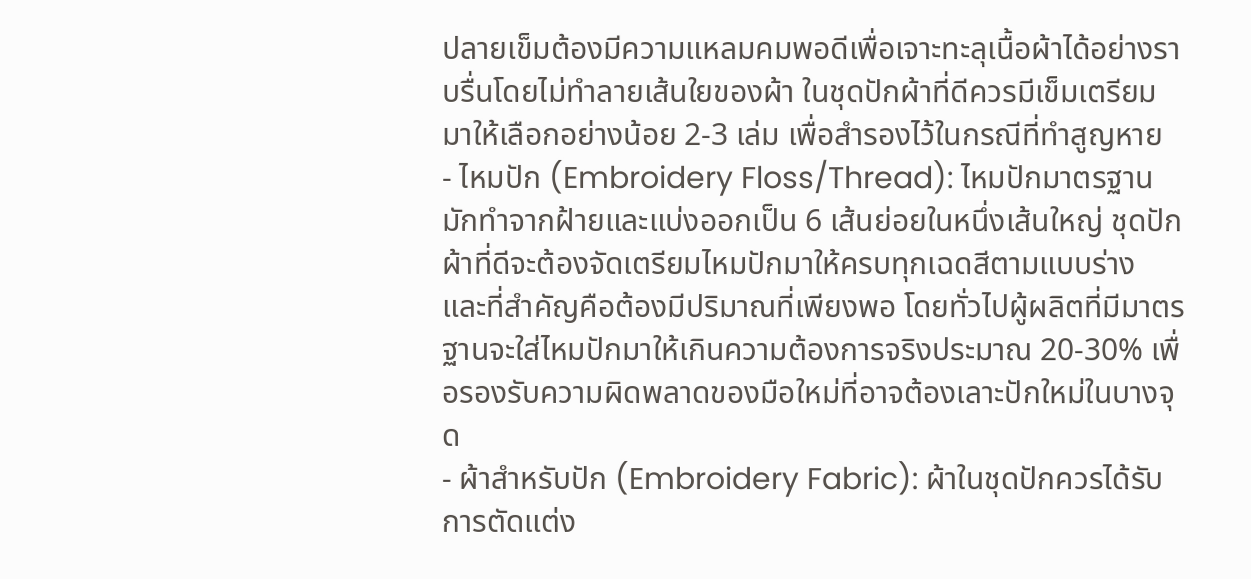ปลายเข็มต้องมีความแหลมคมพอดีเพื่อเจาะทะลุเนื้อผ้าได้อย่างราบรื่นโดยไม่ทำลายเส้นใยของผ้า ในชุดปักผ้าที่ดีควรมีเข็มเตรียมมาให้เลือกอย่างน้อย 2-3 เล่ม เพื่อสำรองไว้ในกรณีที่ทำสูญหาย
- ไหมปัก (Embroidery Floss/Thread): ไหมปักมาตรฐานมักทำจากฝ้ายและแบ่งออกเป็น 6 เส้นย่อยในหนึ่งเส้นใหญ่ ชุดปักผ้าที่ดีจะต้องจัดเตรียมไหมปักมาให้ครบทุกเฉดสีตามแบบร่าง และที่สำคัญคือต้องมีปริมาณที่เพียงพอ โดยทั่วไปผู้ผลิตที่มีมาตรฐานจะใส่ไหมปักมาให้เกินความต้องการจริงประมาณ 20-30% เพื่อรองรับความผิดพลาดของมือใหม่ที่อาจต้องเลาะปักใหม่ในบางจุด
- ผ้าสำหรับปัก (Embroidery Fabric): ผ้าในชุดปักควรได้รับการตัดแต่ง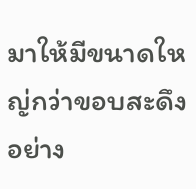มาให้มีขนาดใหญ่กว่าขอบสะดึงอย่าง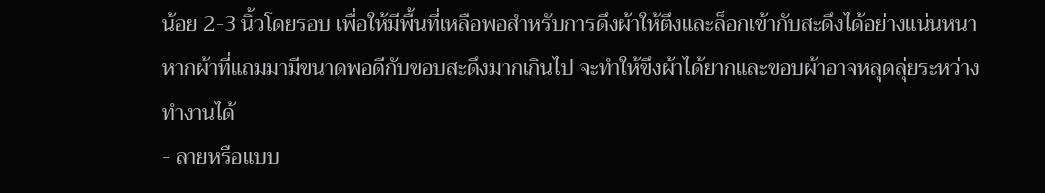น้อย 2-3 นิ้วโดยรอบ เพื่อให้มีพื้นที่เหลือพอสำหรับการดึงผ้าให้ตึงและล็อกเข้ากับสะดึงได้อย่างแน่นหนา หากผ้าที่แถมมามีขนาดพอดีกับขอบสะดึงมากเกินไป จะทำให้ขึงผ้าได้ยากและขอบผ้าอาจหลุดลุ่ยระหว่างทำงานได้
- ลายหรือแบบ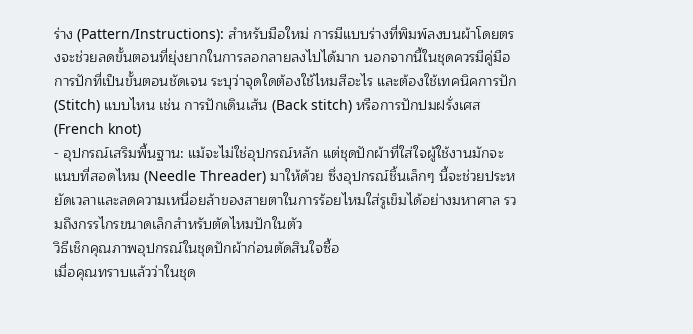ร่าง (Pattern/Instructions): สำหรับมือใหม่ การมีแบบร่างที่พิมพ์ลงบนผ้าโดยตรงจะช่วยลดขั้นตอนที่ยุ่งยากในการลอกลายลงไปได้มาก นอกจากนี้ในชุดควรมีคู่มือการปักที่เป็นขั้นตอนชัดเจน ระบุว่าจุดใดต้องใช้ไหมสีอะไร และต้องใช้เทคนิคการปัก (Stitch) แบบไหน เช่น การปักเดินเส้น (Back stitch) หรือการปักปมฝรั่งเศส (French knot)
- อุปกรณ์เสริมพื้นฐาน: แม้จะไม่ใช่อุปกรณ์หลัก แต่ชุดปักผ้าที่ใส่ใจผู้ใช้งานมักจะแนบที่สอดไหม (Needle Threader) มาให้ด้วย ซึ่งอุปกรณ์ชิ้นเล็กๆ นี้จะช่วยประหยัดเวลาและลดความเหนื่อยล้าของสายตาในการร้อยไหมใส่รูเข็มได้อย่างมหาศาล รวมถึงกรรไกรขนาดเล็กสำหรับตัดไหมปักในตัว
วิธีเช็กคุณภาพอุปกรณ์ในชุดปักผ้าก่อนตัดสินใจซื้อ
เมื่อคุณทราบแล้วว่าในชุด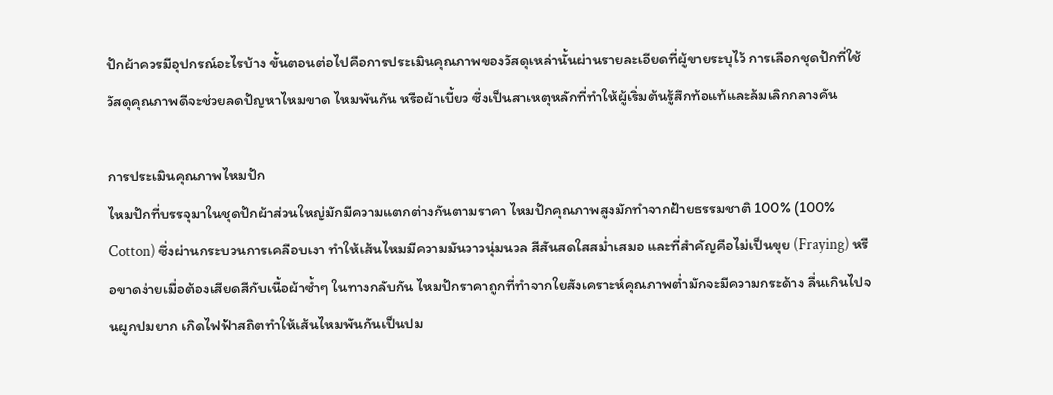ปักผ้าควรมีอุปกรณ์อะไรบ้าง ขั้นตอนต่อไปคือการประเมินคุณภาพของวัสดุเหล่านั้นผ่านรายละเอียดที่ผู้ขายระบุไว้ การเลือกชุดปักที่ใช้วัสดุคุณภาพดีจะช่วยลดปัญหาไหมขาด ไหมพันกัน หรือผ้าเบี้ยว ซึ่งเป็นสาเหตุหลักที่ทำให้ผู้เริ่มต้นรู้สึกท้อแท้และล้มเลิกกลางคัน

การประเมินคุณภาพไหมปัก
ไหมปักที่บรรจุมาในชุดปักผ้าส่วนใหญ่มักมีความแตกต่างกันตามราคา ไหมปักคุณภาพสูงมักทำจากฝ้ายธรรมชาติ 100% (100% Cotton) ซึ่งผ่านกระบวนการเคลือบเงา ทำให้เส้นไหมมีความมันวาวนุ่มนวล สีสันสดใสสม่ำเสมอ และที่สำคัญคือไม่เป็นขุย (Fraying) หรือขาดง่ายเมื่อต้องเสียดสีกับเนื้อผ้าซ้ำๆ ในทางกลับกัน ไหมปักราคาถูกที่ทำจากใยสังเคราะห์คุณภาพต่ำมักจะมีความกระด้าง ลื่นเกินไปจนผูกปมยาก เกิดไฟฟ้าสถิตทำให้เส้นไหมพันกันเป็นปม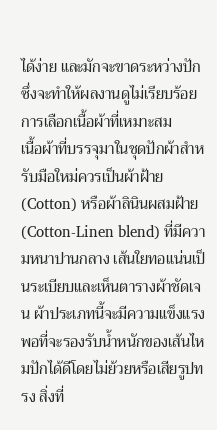ได้ง่าย และมักจะขาดระหว่างปัก ซึ่งจะทำให้ผลงานดูไม่เรียบร้อย
การเลือกเนื้อผ้าที่เหมาะสม
เนื้อผ้าที่บรรจุมาในชุดปักผ้าสำหรับมือใหม่ควรเป็นผ้าฝ้าย (Cotton) หรือผ้าลินินผสมฝ้าย (Cotton-Linen blend) ที่มีความหนาปานกลาง เส้นใยทอแน่นเป็นระเบียบและเห็นตารางผ้าชัดเจน ผ้าประเภทนี้จะมีความแข็งแรงพอที่จะรองรับน้ำหนักของเส้นไหมปักได้ดีโดยไม่ย้วยหรือเสียรูปทรง สิ่งที่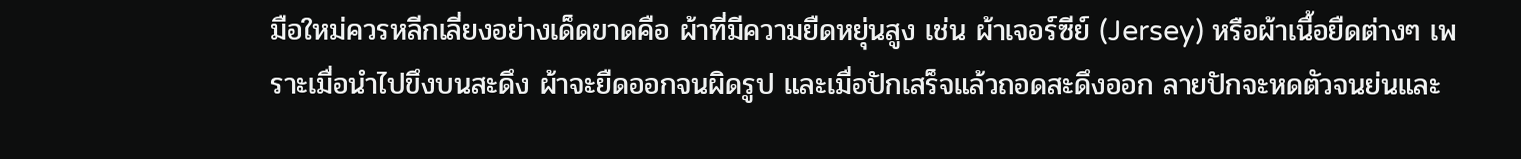มือใหม่ควรหลีกเลี่ยงอย่างเด็ดขาดคือ ผ้าที่มีความยืดหยุ่นสูง เช่น ผ้าเจอร์ซีย์ (Jersey) หรือผ้าเนื้อยืดต่างๆ เพราะเมื่อนำไปขึงบนสะดึง ผ้าจะยืดออกจนผิดรูป และเมื่อปักเสร็จแล้วถอดสะดึงออก ลายปักจะหดตัวจนย่นและ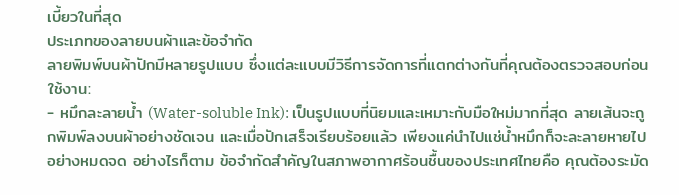เบี้ยวในที่สุด
ประเภทของลายบนผ้าและข้อจำกัด
ลายพิมพ์บนผ้าปักมีหลายรูปแบบ ซึ่งแต่ละแบบมีวิธีการจัดการที่แตกต่างกันที่คุณต้องตรวจสอบก่อนใช้งาน:
- หมึกละลายน้ำ (Water-soluble Ink): เป็นรูปแบบที่นิยมและเหมาะกับมือใหม่มากที่สุด ลายเส้นจะถูกพิมพ์ลงบนผ้าอย่างชัดเจน และเมื่อปักเสร็จเรียบร้อยแล้ว เพียงแค่นำไปแช่น้ำหมึกก็จะละลายหายไปอย่างหมดจด อย่างไรก็ตาม ข้อจำกัดสำคัญในสภาพอากาศร้อนชื้นของประเทศไทยคือ คุณต้องระมัด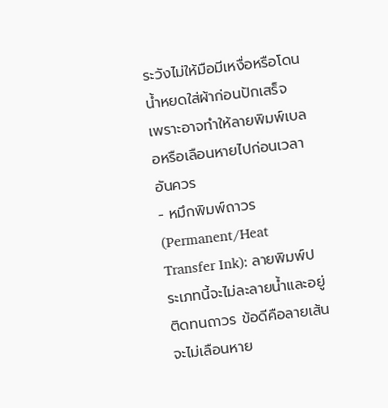ระวังไม่ให้มือมีเหงื่อหรือโดนน้ำหยดใส่ผ้าก่อนปักเสร็จ เพราะอาจทำให้ลายพิมพ์เบลอหรือเลือนหายไปก่อนเวลาอันควร
- หมึกพิมพ์ถาวร (Permanent/Heat Transfer Ink): ลายพิมพ์ประเภทนี้จะไม่ละลายน้ำและอยู่ติดทนถาวร ข้อดีคือลายเส้นจะไม่เลือนหาย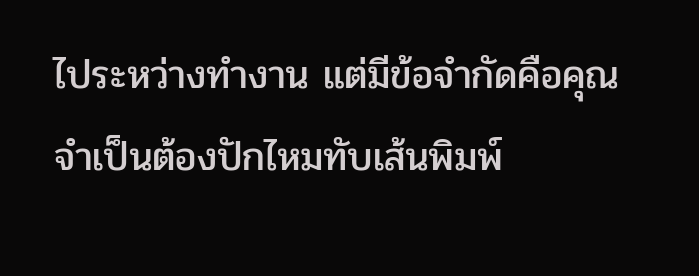ไประหว่างทำงาน แต่มีข้อจำกัดคือคุณจำเป็นต้องปักไหมทับเส้นพิมพ์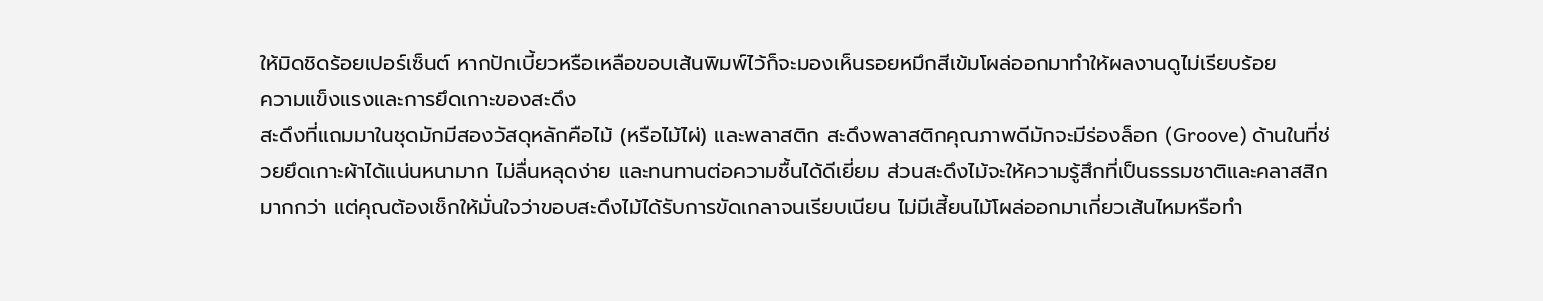ให้มิดชิดร้อยเปอร์เซ็นต์ หากปักเบี้ยวหรือเหลือขอบเส้นพิมพ์ไว้ก็จะมองเห็นรอยหมึกสีเข้มโผล่ออกมาทำให้ผลงานดูไม่เรียบร้อย
ความแข็งแรงและการยึดเกาะของสะดึง
สะดึงที่แถมมาในชุดมักมีสองวัสดุหลักคือไม้ (หรือไม้ไผ่) และพลาสติก สะดึงพลาสติกคุณภาพดีมักจะมีร่องล็อก (Groove) ด้านในที่ช่วยยึดเกาะผ้าได้แน่นหนามาก ไม่ลื่นหลุดง่าย และทนทานต่อความชื้นได้ดีเยี่ยม ส่วนสะดึงไม้จะให้ความรู้สึกที่เป็นธรรมชาติและคลาสสิกมากกว่า แต่คุณต้องเช็กให้มั่นใจว่าขอบสะดึงไม้ได้รับการขัดเกลาจนเรียบเนียน ไม่มีเสี้ยนไม้โผล่ออกมาเกี่ยวเส้นไหมหรือทำ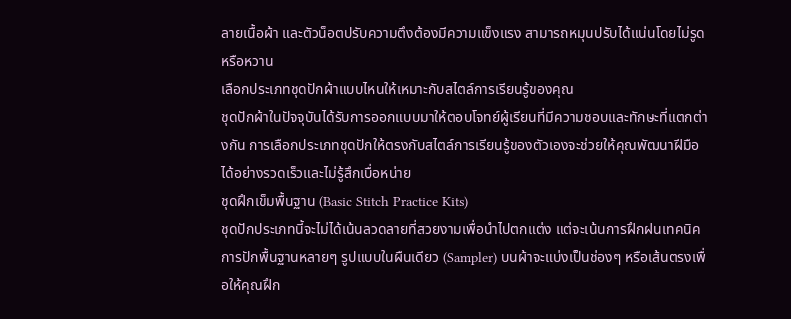ลายเนื้อผ้า และตัวน็อตปรับความตึงต้องมีความแข็งแรง สามารถหมุนปรับได้แน่นโดยไม่รูดหรือหวาน
เลือกประเภทชุดปักผ้าแบบไหนให้เหมาะกับสไตล์การเรียนรู้ของคุณ
ชุดปักผ้าในปัจจุบันได้รับการออกแบบมาให้ตอบโจทย์ผู้เรียนที่มีความชอบและทักษะที่แตกต่างกัน การเลือกประเภทชุดปักให้ตรงกับสไตล์การเรียนรู้ของตัวเองจะช่วยให้คุณพัฒนาฝีมือได้อย่างรวดเร็วและไม่รู้สึกเบื่อหน่าย
ชุดฝึกเข็มพื้นฐาน (Basic Stitch Practice Kits)
ชุดปักประเภทนี้จะไม่ได้เน้นลวดลายที่สวยงามเพื่อนำไปตกแต่ง แต่จะเน้นการฝึกฝนเทคนิคการปักพื้นฐานหลายๆ รูปแบบในผืนเดียว (Sampler) บนผ้าจะแบ่งเป็นช่องๆ หรือเส้นตรงเพื่อให้คุณฝึก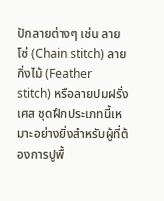ปักลายต่างๆ เช่น ลายโซ่ (Chain stitch) ลายกิ่งไม้ (Feather stitch) หรือลายปมฝรั่งเศส ชุดฝึกประเภทนี้เหมาะอย่างยิ่งสำหรับผู้ที่ต้องการปูพื้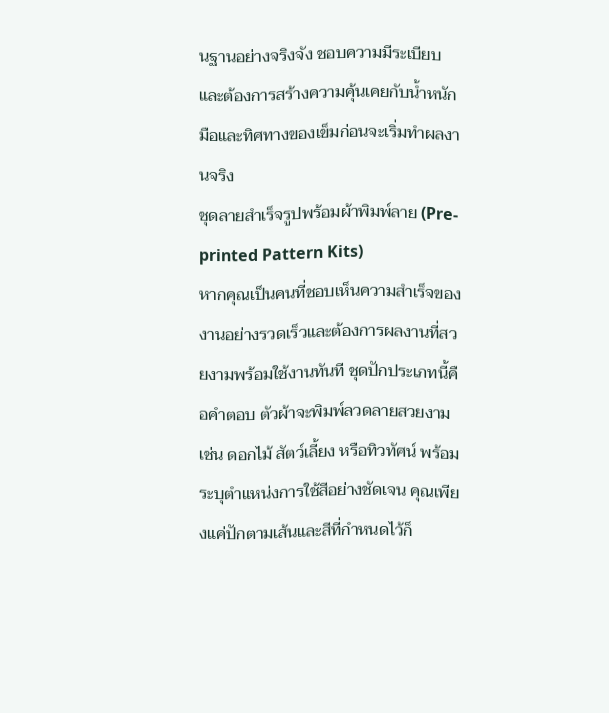นฐานอย่างจริงจัง ชอบความมีระเบียบ และต้องการสร้างความคุ้นเคยกับน้ำหนักมือและทิศทางของเข็มก่อนจะเริ่มทำผลงานจริง
ชุดลายสำเร็จรูปพร้อมผ้าพิมพ์ลาย (Pre-printed Pattern Kits)
หากคุณเป็นคนที่ชอบเห็นความสำเร็จของงานอย่างรวดเร็วและต้องการผลงานที่สวยงามพร้อมใช้งานทันที ชุดปักประเภทนี้คือคำตอบ ตัวผ้าจะพิมพ์ลวดลายสวยงาม เช่น ดอกไม้ สัตว์เลี้ยง หรือทิวทัศน์ พร้อมระบุตำแหน่งการใช้สีอย่างชัดเจน คุณเพียงแค่ปักตามเส้นและสีที่กำหนดไว้ก็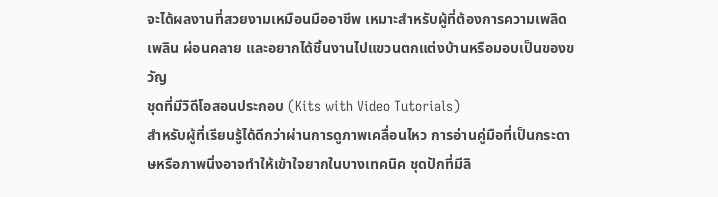จะได้ผลงานที่สวยงามเหมือนมืออาชีพ เหมาะสำหรับผู้ที่ต้องการความเพลิดเพลิน ผ่อนคลาย และอยากได้ชิ้นงานไปแขวนตกแต่งบ้านหรือมอบเป็นของขวัญ
ชุดที่มีวิดีโอสอนประกอบ (Kits with Video Tutorials)
สำหรับผู้ที่เรียนรู้ได้ดีกว่าผ่านการดูภาพเคลื่อนไหว การอ่านคู่มือที่เป็นกระดาษหรือภาพนิ่งอาจทำให้เข้าใจยากในบางเทคนิค ชุดปักที่มีลิ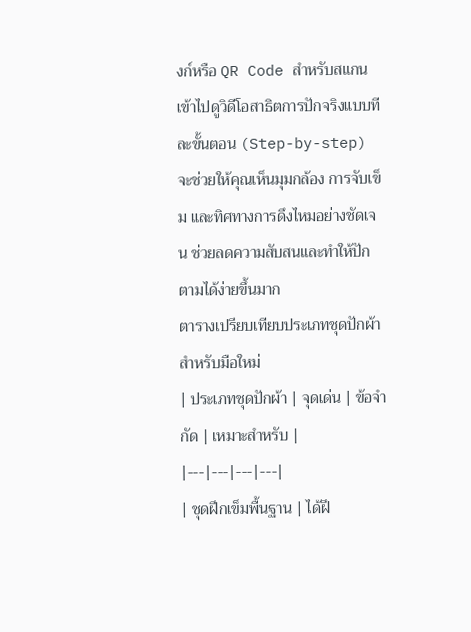งก์หรือ QR Code สำหรับสแกนเข้าไปดูวิดีโอสาธิตการปักจริงแบบทีละขั้นตอน (Step-by-step) จะช่วยให้คุณเห็นมุมกล้อง การจับเข็ม และทิศทางการดึงไหมอย่างชัดเจน ช่วยลดความสับสนและทำให้ปักตามได้ง่ายขึ้นมาก
ตารางเปรียบเทียบประเภทชุดปักผ้าสำหรับมือใหม่
| ประเภทชุดปักผ้า | จุดเด่น | ข้อจำกัด | เหมาะสำหรับ |
|---|---|---|---|
| ชุดฝึกเข็มพื้นฐาน | ได้ฝึ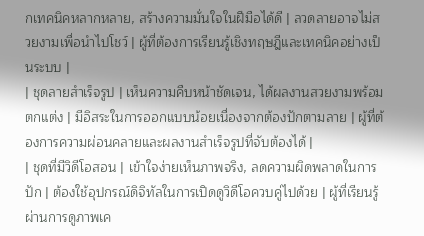กเทคนิคหลากหลาย, สร้างความมั่นใจในฝีมือได้ดี | ลวดลายอาจไม่สวยงามเพื่อนำไปโชว์ | ผู้ที่ต้องการเรียนรู้เชิงทฤษฎีและเทคนิคอย่างเป็นระบบ |
| ชุดลายสำเร็จรูป | เห็นความคืบหน้าชัดเจน, ได้ผลงานสวยงามพร้อมตกแต่ง | มีอิสระในการออกแบบน้อยเนื่องจากต้องปักตามลาย | ผู้ที่ต้องการความผ่อนคลายและผลงานสำเร็จรูปที่จับต้องได้ |
| ชุดที่มีวิดีโอสอน | เข้าใจง่ายเห็นภาพจริง, ลดความผิดพลาดในการปัก | ต้องใช้อุปกรณ์ดิจิทัลในการเปิดดูวิดีโอควบคู่ไปด้วย | ผู้ที่เรียนรู้ผ่านการดูภาพเค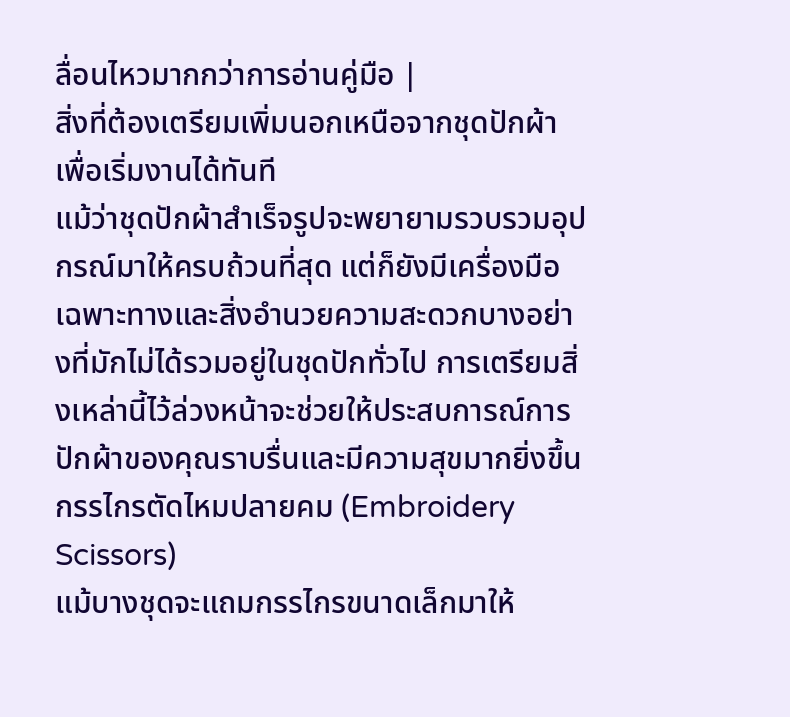ลื่อนไหวมากกว่าการอ่านคู่มือ |
สิ่งที่ต้องเตรียมเพิ่มนอกเหนือจากชุดปักผ้าเพื่อเริ่มงานได้ทันที
แม้ว่าชุดปักผ้าสำเร็จรูปจะพยายามรวบรวมอุปกรณ์มาให้ครบถ้วนที่สุด แต่ก็ยังมีเครื่องมือเฉพาะทางและสิ่งอำนวยความสะดวกบางอย่างที่มักไม่ได้รวมอยู่ในชุดปักทั่วไป การเตรียมสิ่งเหล่านี้ไว้ล่วงหน้าจะช่วยให้ประสบการณ์การปักผ้าของคุณราบรื่นและมีความสุขมากยิ่งขึ้น
กรรไกรตัดไหมปลายคม (Embroidery Scissors)
แม้บางชุดจะแถมกรรไกรขนาดเล็กมาให้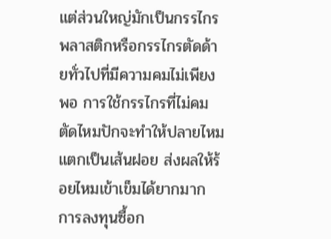แต่ส่วนใหญ่มักเป็นกรรไกรพลาสติกหรือกรรไกรตัดด้ายทั่วไปที่มีความคมไม่เพียงพอ การใช้กรรไกรที่ไม่คมตัดไหมปักจะทำให้ปลายไหมแตกเป็นเส้นฝอย ส่งผลให้ร้อยไหมเข้าเข็มได้ยากมาก การลงทุนซื้อก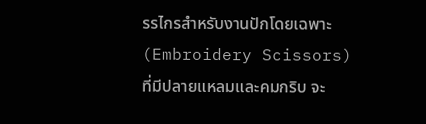รรไกรสำหรับงานปักโดยเฉพาะ (Embroidery Scissors) ที่มีปลายแหลมและคมกริบ จะ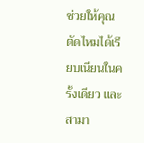ช่วยให้คุณตัดไหมได้เรียบเนียนในครั้งเดียว และสามา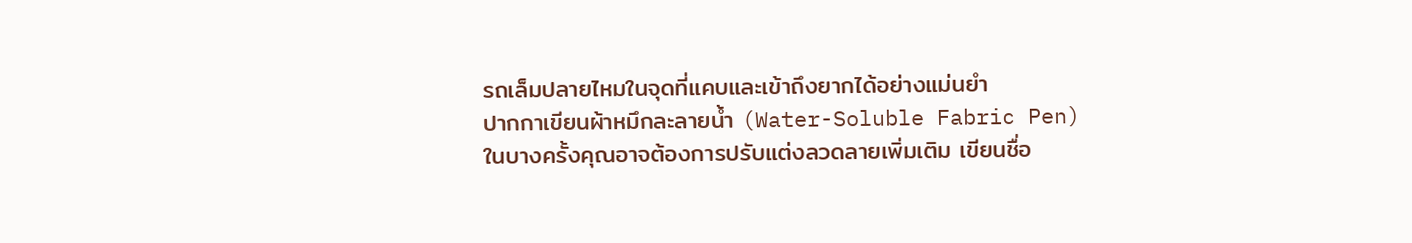รถเล็มปลายไหมในจุดที่แคบและเข้าถึงยากได้อย่างแม่นยำ
ปากกาเขียนผ้าหมึกละลายน้ำ (Water-Soluble Fabric Pen)
ในบางครั้งคุณอาจต้องการปรับแต่งลวดลายเพิ่มเติม เขียนชื่อ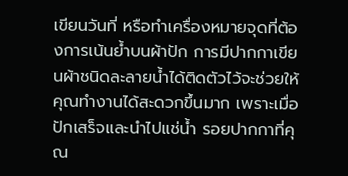เขียนวันที่ หรือทำเครื่องหมายจุดที่ต้องการเน้นย้ำบนผ้าปัก การมีปากกาเขียนผ้าชนิดละลายน้ำได้ติดตัวไว้จะช่วยให้คุณทำงานได้สะดวกขึ้นมาก เพราะเมื่อปักเสร็จและนำไปแช่น้ำ รอยปากกาที่คุณ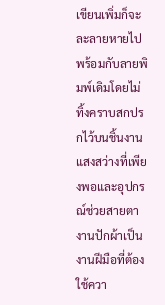เขียนเพิ่มก็จะละลายหายไปพร้อมกับลายพิมพ์เดิมโดยไม่ทิ้งคราบสกปรกไว้บนชิ้นงาน
แสงสว่างที่เพียงพอและอุปกรณ์ช่วยสายตา
งานปักผ้าเป็นงานฝีมือที่ต้องใช้ควา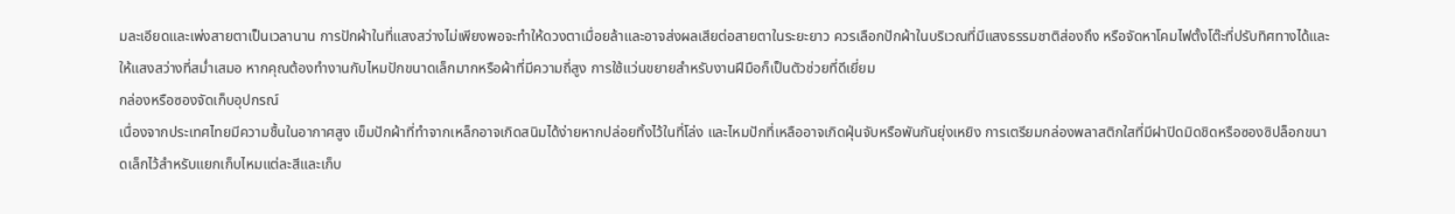มละเอียดและเพ่งสายตาเป็นเวลานาน การปักผ้าในที่แสงสว่างไม่เพียงพอจะทำให้ดวงตาเมื่อยล้าและอาจส่งผลเสียต่อสายตาในระยะยาว ควรเลือกปักผ้าในบริเวณที่มีแสงธรรมชาติส่องถึง หรือจัดหาโคมไฟตั้งโต๊ะที่ปรับทิศทางได้และให้แสงสว่างที่สม่ำเสมอ หากคุณต้องทำงานกับไหมปักขนาดเล็กมากหรือผ้าที่มีความถี่สูง การใช้แว่นขยายสำหรับงานฝีมือก็เป็นตัวช่วยที่ดีเยี่ยม
กล่องหรือซองจัดเก็บอุปกรณ์
เนื่องจากประเทศไทยมีความชื้นในอากาศสูง เข็มปักผ้าที่ทำจากเหล็กอาจเกิดสนิมได้ง่ายหากปล่อยทิ้งไว้ในที่โล่ง และไหมปักที่เหลืออาจเกิดฝุ่นจับหรือพันกันยุ่งเหยิง การเตรียมกล่องพลาสติกใสที่มีฝาปิดมิดชิดหรือซองซิปล็อกขนาดเล็กไว้สำหรับแยกเก็บไหมแต่ละสีและเก็บ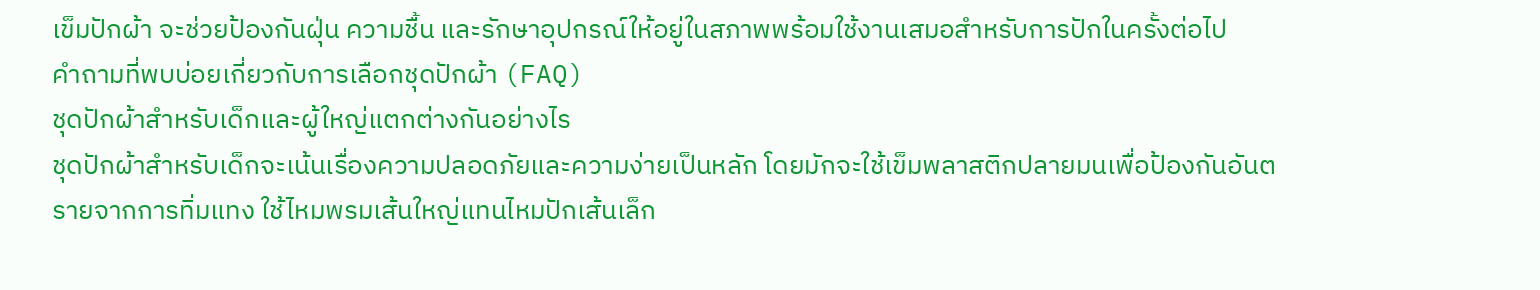เข็มปักผ้า จะช่วยป้องกันฝุ่น ความชื้น และรักษาอุปกรณ์ให้อยู่ในสภาพพร้อมใช้งานเสมอสำหรับการปักในครั้งต่อไป
คำถามที่พบบ่อยเกี่ยวกับการเลือกชุดปักผ้า (FAQ)
ชุดปักผ้าสำหรับเด็กและผู้ใหญ่แตกต่างกันอย่างไร
ชุดปักผ้าสำหรับเด็กจะเน้นเรื่องความปลอดภัยและความง่ายเป็นหลัก โดยมักจะใช้เข็มพลาสติกปลายมนเพื่อป้องกันอันตรายจากการทิ่มแทง ใช้ไหมพรมเส้นใหญ่แทนไหมปักเส้นเล็ก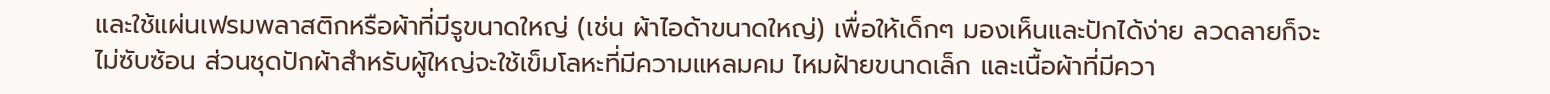และใช้แผ่นเฟรมพลาสติกหรือผ้าที่มีรูขนาดใหญ่ (เช่น ผ้าไอด้าขนาดใหญ่) เพื่อให้เด็กๆ มองเห็นและปักได้ง่าย ลวดลายก็จะไม่ซับซ้อน ส่วนชุดปักผ้าสำหรับผู้ใหญ่จะใช้เข็มโลหะที่มีความแหลมคม ไหมฝ้ายขนาดเล็ก และเนื้อผ้าที่มีควา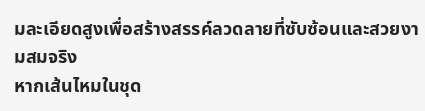มละเอียดสูงเพื่อสร้างสรรค์ลวดลายที่ซับซ้อนและสวยงามสมจริง
หากเส้นไหมในชุด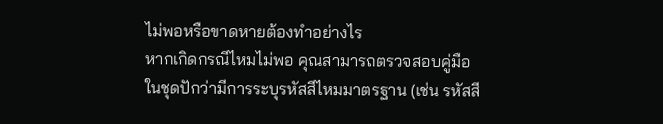ไม่พอหรือขาดหายต้องทำอย่างไร
หากเกิดกรณีไหมไม่พอ คุณสามารถตรวจสอบคู่มือในชุดปักว่ามีการระบุรหัสสีไหมมาตรฐาน (เช่น รหัสสี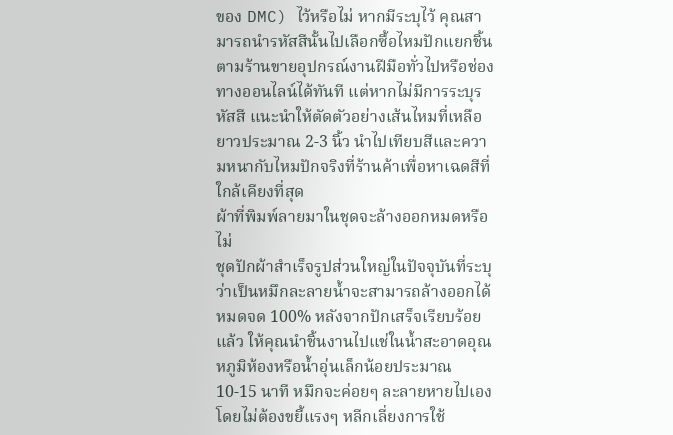ของ DMC) ไว้หรือไม่ หากมีระบุไว้ คุณสามารถนำรหัสสีนั้นไปเลือกซื้อไหมปักแยกชิ้นตามร้านขายอุปกรณ์งานฝีมือทั่วไปหรือช่องทางออนไลน์ได้ทันที แต่หากไม่มีการระบุรหัสสี แนะนำให้ตัดตัวอย่างเส้นไหมที่เหลือยาวประมาณ 2-3 นิ้ว นำไปเทียบสีและความหนากับไหมปักจริงที่ร้านค้าเพื่อหาเฉดสีที่ใกล้เคียงที่สุด
ผ้าที่พิมพ์ลายมาในชุดจะล้างออกหมดหรือไม่
ชุดปักผ้าสำเร็จรูปส่วนใหญ่ในปัจจุบันที่ระบุว่าเป็นหมึกละลายน้ำจะสามารถล้างออกได้หมดจด 100% หลังจากปักเสร็จเรียบร้อยแล้ว ให้คุณนำชิ้นงานไปแช่ในน้ำสะอาดอุณหภูมิห้องหรือน้ำอุ่นเล็กน้อยประมาณ 10-15 นาที หมึกจะค่อยๆ ละลายหายไปเองโดยไม่ต้องขยี้แรงๆ หลีกเลี่ยงการใช้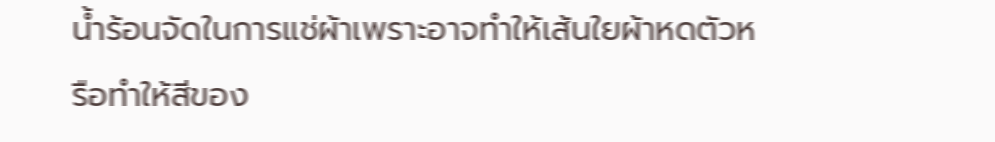น้ำร้อนจัดในการแช่ผ้าเพราะอาจทำให้เส้นใยผ้าหดตัวหรือทำให้สีของ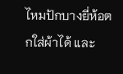ไหมปักบางยี่ห้อตกใส่ผ้าได้ และ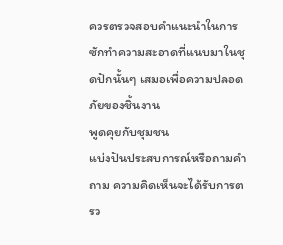ควรตรวจสอบคำแนะนำในการซักทำความสะอาดที่แนบมาในชุดปักนั้นๆ เสมอเพื่อความปลอดภัยของชิ้นงาน
พูดคุยกับชุมชน
แบ่งปันประสบการณ์หรือถามคำถาม ความคิดเห็นจะได้รับการตรว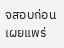จสอบก่อนเผยแพร่